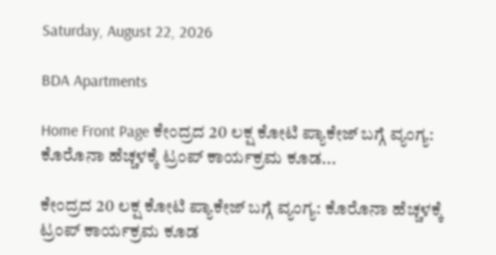Saturday, August 22, 2026

BDA Apartments

Home Front Page ಕೇಂದ್ರದ 20 ಲಕ್ಷ ಕೋಟಿ ಪ್ಯಾಕೇಜ್ ಬಗ್ಗೆ ವ್ಯಂಗ್ಯ: ಕೊರೊನಾ ಹೆಚ್ಚಳಕ್ಕೆ ಟ್ರಂಪ್ ಕಾರ್ಯಕ್ರಮ ಕೂಡ...

ಕೇಂದ್ರದ 20 ಲಕ್ಷ ಕೋಟಿ ಪ್ಯಾಕೇಜ್ ಬಗ್ಗೆ ವ್ಯಂಗ್ಯ: ಕೊರೊನಾ ಹೆಚ್ಚಳಕ್ಕೆ ಟ್ರಂಪ್ ಕಾರ್ಯಕ್ರಮ ಕೂಡ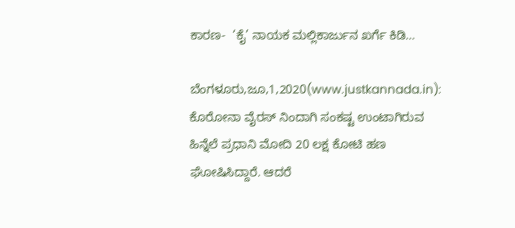ಕಾರಣ-  ‘ಕೈ’ ನಾಯಕ ಮಲ್ಲಿಕಾರ್ಜುನ ಖರ್ಗೆ ಕಿಡಿ…

ಬೆಂಗಳೂರು,ಜೂ,1,2020(www.justkannada.in): ಕೊರೋನಾ ವೈರಸ್ ನಿಂದಾಗಿ ಸಂಕಷ್ಟ ಉಂಟಾಗಿರುವ ಹಿನ್ನೆಲೆ ಪ್ರಧಾನಿ ಮೋದಿ 20 ಲಕ್ಷ ಕೋಟಿ ಹಣ ಘೋಷಿಸಿದ್ದಾರೆ. ಆದರೆ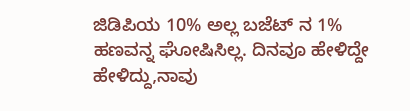ಜಿಡಿಪಿಯ 10% ಅಲ್ಲ ಬಜೆಟ್ ನ 1% ಹಣವನ್ನ ಘೋಷಿಸಿಲ್ಲ. ದಿನವೂ ಹೇಳಿದ್ದೇ ಹೇಳಿದ್ದು,ನಾವು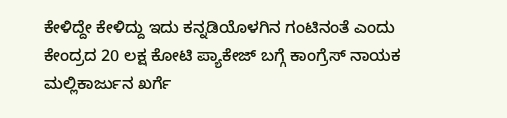ಕೇಳಿದ್ದೇ ಕೇಳಿದ್ದು ಇದು ಕನ್ನಡಿಯೊಳಗಿನ ಗಂಟಿನಂತೆ ಎಂದು ಕೇಂದ್ರದ 20 ಲಕ್ಷ ಕೋಟಿ ಪ್ಯಾಕೇಜ್ ಬಗ್ಗೆ ಕಾಂಗ್ರೆಸ್ ನಾಯಕ ಮಲ್ಲಿಕಾರ್ಜುನ ಖರ್ಗೆ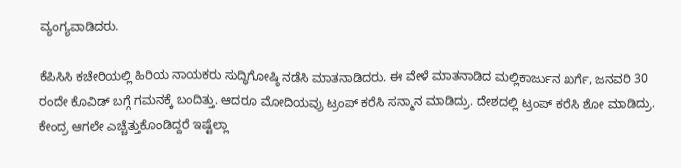ವ್ಯಂಗ್ಯವಾಡಿದರು.

ಕೆಪಿಸಿಸಿ ಕಚೇರಿಯಲ್ಲಿ ಹಿರಿಯ ನಾಯಕರು ಸುದ್ಧಿಗೋಷ್ಠಿ ನಡೆಸಿ ಮಾತನಾಡಿದರು. ಈ ವೇಳೆ ಮಾತನಾಡಿದ ಮಲ್ಲಿಕಾರ್ಜುನ ಖರ್ಗೆ, ಜನವರಿ 30 ರಂದೇ ಕೊವಿಡ್ ಬಗ್ಗೆ ಗಮನಕ್ಕೆ ಬಂದಿತ್ತು. ಆದರೂ ಮೋದಿಯವ್ರು ಟ್ರಂಪ್ ಕರೆಸಿ ಸನ್ಮಾನ ಮಾಡಿದ್ರು. ದೇಶದಲ್ಲಿ ಟ್ರಂಪ್ ಕರೆಸಿ ಶೋ ಮಾಡಿದ್ರು. ಕೇಂದ್ರ ಆಗಲೇ ಎಚ್ಚೆತ್ತುಕೊಂಡಿದ್ದರೆ ಇಷ್ಟೆಲ್ಲಾ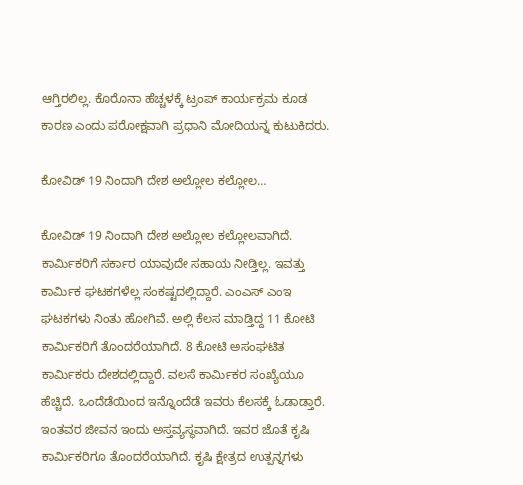ಆಗ್ತಿರಲಿಲ್ಲ. ಕೊರೊನಾ ಹೆಚ್ಚಳಕ್ಕೆ ಟ್ರಂಪ್ ಕಾರ್ಯಕ್ರಮ ಕೂಡ ಕಾರಣ ಎಂದು ಪರೋಕ್ಷವಾಗಿ ಪ್ರಧಾನಿ ಮೋದಿಯನ್ನ ಕುಟುಕಿದರು.

ಕೋವಿಡ್ 19 ನಿಂದಾಗಿ ದೇಶ ಅಲ್ಲೋಲ ಕಲ್ಲೋಲ…

ಕೋವಿಡ್ 19 ನಿಂದಾಗಿ ದೇಶ ಅಲ್ಲೋಲ ಕಲ್ಲೋಲವಾಗಿದೆ. ಕಾರ್ಮಿಕರಿಗೆ ಸರ್ಕಾರ ಯಾವುದೇ ಸಹಾಯ ನೀಡ್ತಿಲ್ಲ. ಇವತ್ತು ಕಾರ್ಮಿಕ ಘಟಕಗಳೆಲ್ಲ ಸಂಕಷ್ಟದಲ್ಲಿದ್ದಾರೆ. ಎಂಎಸ್ ಎಂಇ ಘಟಕಗಳು ನಿಂತು ಹೋಗಿವೆ. ಅಲ್ಲಿ ಕೆಲಸ ಮಾಡ್ತಿದ್ದ 11 ಕೋಟಿ ಕಾರ್ಮಿಕರಿಗೆ ತೊಂದರೆಯಾಗಿದೆ. 8 ಕೋಟಿ ಅಸಂಘಟಿತ ಕಾರ್ಮಿಕರು ದೇಶದಲ್ಲಿದ್ದಾರೆ. ವಲಸೆ ಕಾರ್ಮಿಕರ ಸಂಖ್ಯೆಯೂ ಹೆಚ್ಚಿದೆ. ಒಂದೆಡೆಯಿಂದ ಇನ್ನೊಂದೆಡೆ ಇವರು ಕೆಲಸಕ್ಕೆ ಓಡಾಡ್ತಾರೆ. ಇಂತವರ ಜೀವನ ಇಂದು ಅಸ್ತವ್ಯಸ್ಥವಾಗಿದೆ. ಇವರ ಜೊತೆ ಕೃಷಿ ಕಾರ್ಮಿಕರಿಗೂ ತೊಂದರೆಯಾಗಿದೆ. ಕೃಷಿ ಕ್ಷೇತ್ರದ ಉತ್ಪನ್ನಗಳು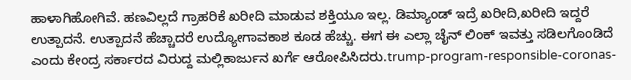ಹಾಳಾಗಿಹೋಗಿವೆ. ಹಣವಿಲ್ಲದೆ ಗ್ರಾಹರಿಕೆ ಖರೀದಿ ಮಾಡುವ ಶಕ್ತಿಯೂ ಇಲ್ಲ. ಡಿಮ್ಯಾಂಡ್ ಇದ್ರೆ ಖರೀದಿ,ಖರೀದಿ ಇದ್ದರೆ ಉತ್ಪಾದನೆ. ಉತ್ಪಾದನೆ ಹೆಚ್ಚಾದರೆ ಉದ್ಯೋಗಾವಕಾಶ ಕೂಡ ಹೆಚ್ಚು. ಈಗ ಈ ಎಲ್ಲಾ ಚೈನ್ ಲಿಂಕ್ ಇವತ್ತು ಸಡಿಲಗೊಂಡಿದೆ ಎಂದು ಕೇಂದ್ರ ಸರ್ಕಾರದ ವಿರುದ್ದ ಮಲ್ಲಿಕಾರ್ಜುನ ಖರ್ಗೆ ಆರೋಪಿಸಿದರು.trump-program-responsible-coronas-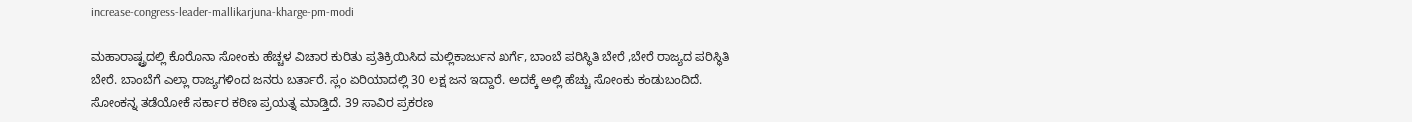increase-congress-leader-mallikarjuna-kharge-pm-modi

ಮಹಾರಾಷ್ಟ್ರದಲ್ಲಿ ಕೊರೊನಾ ಸೋಂಕು ಹೆಚ್ಚಳ ವಿಚಾರ ಕುರಿತು ಪ್ರತಿಕ್ರಿಯಿಸಿದ ಮಲ್ಲಿಕಾರ್ಜುನ ಖರ್ಗೆ, ಬಾಂಬೆ ಪರಿಸ್ಥಿತಿ ಬೇರೆ ,ಬೇರೆ ರಾಜ್ಯದ ಪರಿಸ್ಥಿತಿ ಬೇರೆ. ಬಾಂಬೆಗೆ ಎಲ್ಲಾ ರಾಜ್ಯಗಳಿಂದ ಜನರು ಬರ್ತಾರೆ. ಸ್ಲಂ ಏರಿಯಾದಲ್ಲಿ 30 ಲಕ್ಷ ಜನ ಇದ್ದಾರೆ. ಅದಕ್ಕೆ ಅಲ್ಲಿ ಹೆಚ್ಚು ಸೋಂಕು ಕಂಡುಬಂದಿದೆ. ಸೋಂಕನ್ನ ತಡೆಯೋಕೆ ಸರ್ಕಾರ ಕಠಿಣ ಪ್ರಯತ್ನ ಮಾಡ್ತಿದೆ. 39 ಸಾವಿರ ಪ್ರಕರಣ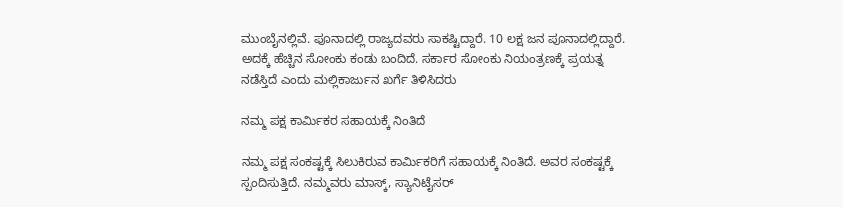ಮುಂಬೈನಲ್ಲಿವೆ. ಪೂನಾದಲ್ಲಿ ರಾಜ್ಯದವರು ಸಾಕಷ್ಟಿದ್ದಾರೆ. 10 ಲಕ್ಷ ಜನ ಪೂನಾದಲ್ಲಿದ್ದಾರೆ.  ಅದಕ್ಕೆ ಹೆಚ್ಚಿನ ಸೋಂಕು ಕಂಡು ಬಂದಿದೆ. ಸರ್ಕಾರ ಸೋಂಕು ನಿಯಂತ್ರಣಕ್ಕೆ ಪ್ರಯತ್ನ ನಡೆಸ್ತಿದೆ ಎಂದು ಮಲ್ಲಿಕಾರ್ಜುನ ಖರ್ಗೆ ತಿಳಿಸಿದರು

ನಮ್ಮ ಪಕ್ಷ ಕಾರ್ಮಿಕರ ಸಹಾಯಕ್ಕೆ ನಿಂತಿದೆ

ನಮ್ಮ ಪಕ್ಷ ಸಂಕಷ್ಟಕ್ಕೆ ಸಿಲುಕಿರುವ ಕಾರ್ಮಿಕರಿಗೆ ಸಹಾಯಕ್ಕೆ ನಿಂತಿದೆ. ಅವರ ಸಂಕಷ್ಟಕ್ಕೆ ಸ್ಪಂದಿಸುತ್ತಿದೆ. ನಮ್ಮವರು ಮಾಸ್ಕ್, ಸ್ಯಾನಿಟೈಸರ್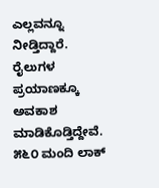ಎಲ್ಲವನ್ನೂ ನೀಡ್ತಿದ್ದಾರೆ. ರೈಲುಗಳ ಪ್ರಯಾಣಕ್ಕೂ ಅವಕಾಶ ಮಾಡಿಕೊಡ್ತಿದ್ದೇವೆ. ೫೬೦ ಮಂದಿ ಲಾಕ್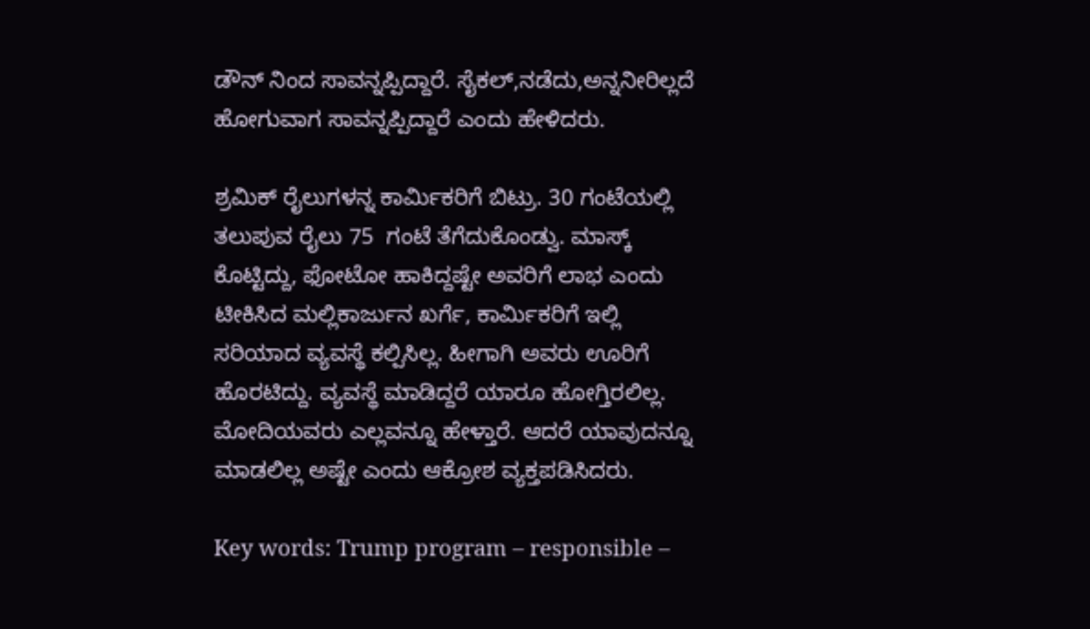ಡೌನ್ ನಿಂದ ಸಾವನ್ನಪ್ಪಿದ್ದಾರೆ. ಸೈಕಲ್,ನಡೆದು,ಅನ್ನನೀರಿಲ್ಲದೆ ಹೋಗುವಾಗ ಸಾವನ್ನಪ್ಪಿದ್ದಾರೆ ಎಂದು ಹೇಳಿದರು.

ಶ್ರಮಿಕ್ ರೈಲುಗಳನ್ನ ಕಾರ್ಮಿಕರಿಗೆ ಬಿಟ್ರು. 30 ಗಂಟೆಯಲ್ಲಿ‌ ತಲುಪುವ ರೈಲು 75  ಗಂಟೆ ತೆಗೆದುಕೊಂಡ್ವು. ಮಾಸ್ಕ್ ಕೊಟ್ಟಿದ್ದು, ಫೋಟೋ ಹಾಕಿದ್ದಷ್ಟೇ ಅವರಿಗೆ ಲಾಭ ಎಂದು ಟೀಕಿಸಿದ ಮಲ್ಲಿಕಾರ್ಜುನ ಖರ್ಗೆ, ಕಾರ್ಮಿಕರಿಗೆ ಇಲ್ಲಿ ಸರಿಯಾದ ವ್ಯವಸ್ಥೆ ಕಲ್ಪಿಸಿಲ್ಲ. ಹೀಗಾಗಿ ಅವರು ಊರಿಗೆ ಹೊರಟಿದ್ದು. ವ್ಯವಸ್ಥೆ ಮಾಡಿದ್ದರೆ ಯಾರೂ‌ ಹೋಗ್ತಿರಲಿಲ್ಲ. ಮೋದಿಯವರು ಎಲ್ಲವನ್ನೂ ಹೇಳ್ತಾರೆ. ಆದರೆ ಯಾವುದನ್ನೂ ಮಾಡಲಿಲ್ಲ ಅಷ್ಟೇ ಎಂದು ಆಕ್ರೋಶ ವ್ಯಕ್ತಪಡಿಸಿದರು.

Key words: Trump program – responsible –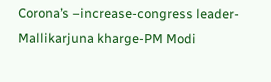Corona’s –increase-congress leader-Mallikarjuna kharge-PM Modi